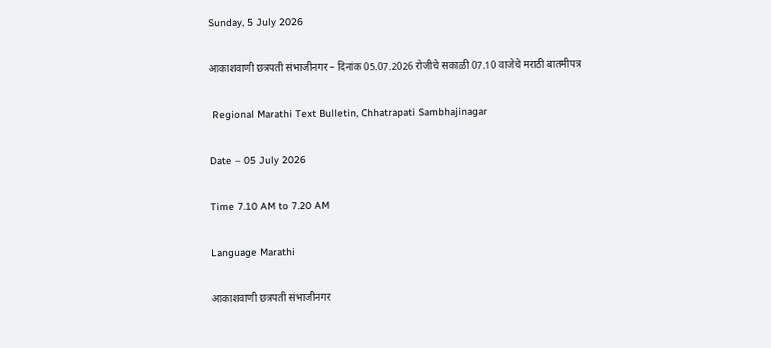Sunday, 5 July 2026

आकाशवाणी छत्रपती संभाजीनगर – दिनांक 05.07.2026 रोजीचे सकाळी 07.10 वाजेचे मराठी बातमीपत्र

 Regional Marathi Text Bulletin, Chhatrapati Sambhajinagar

Date – 05 July 2026

Time 7.10 AM to 7.20 AM

Language Marathi

आकाशवाणी छत्रपती संभाजीनगर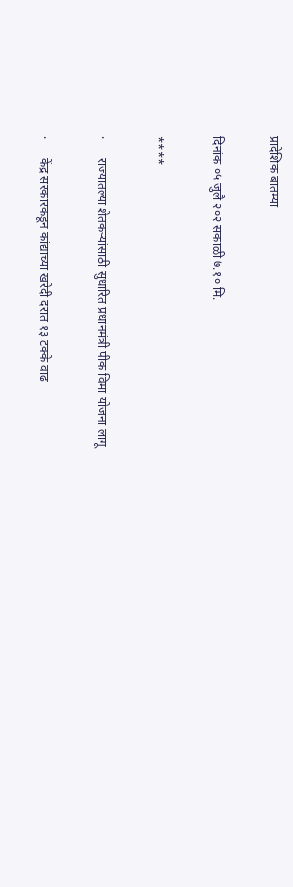प्रादेशिक बातम्या

दिनांक ०५ जुलै २०२ सकाळी ७.१० मि.

****

·      राज्यातल्या शेतकऱ्यांसाठी सुधारित प्रधानमंत्री पीक विमा योजना लागू

·      केंद्र सरकारकडून कांद्याच्या खरेदी दरात १३ टक्के वाढ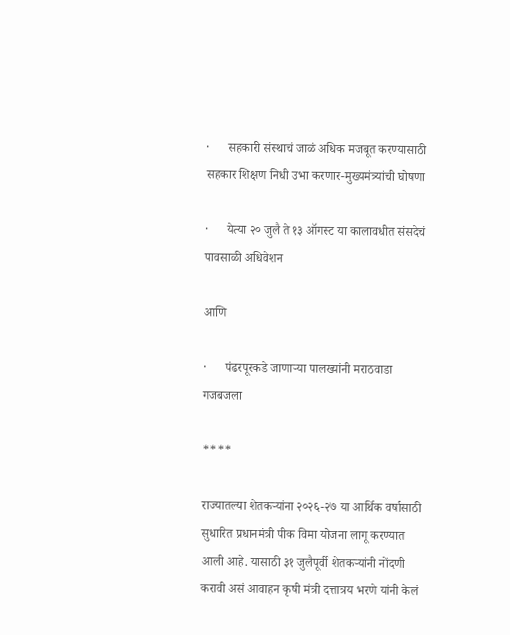·      सहकारी संस्थाचं जाळं अधिक मजबूत करण्यासाठी सहकार शिक्षण निधी उभा करणार-मुख्यमंत्र्यांची घोषणा

·      येत्या २० जुलै ते १३ ऑगस्ट या कालावधीत संसदेचं पावसाळी अधिवेशन

आणि

·      पंढरपूरकडे जाणाऱ्या पालख्यांनी मराठवाडा गजबजला

****

राज्यातल्या शेतकऱ्यांना २०२६-२७ या आर्थिक वर्षासाठी सुधारित प्रधानमंत्री पीक विमा योजना लागू करण्यात आली आहे. यासाठी ३१ जुलैपूर्वी शेतकऱ्यांनी नोंदणी करावी असं आवाहन कृषी मंत्री दत्तात्रय भरणे यांनी केलं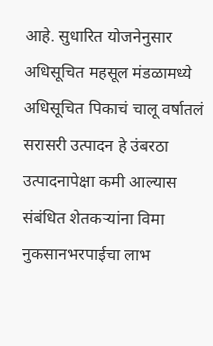आहे. सुधारित योजनेनुसार अधिसूचित महसूल मंडळामध्ये अधिसूचित पिकाचं चालू वर्षातलं सरासरी उत्पादन हे उंबरठा उत्पादनापेक्षा कमी आल्यास संबंधित शेतकऱ्यांना विमा नुकसानभरपाईचा लाभ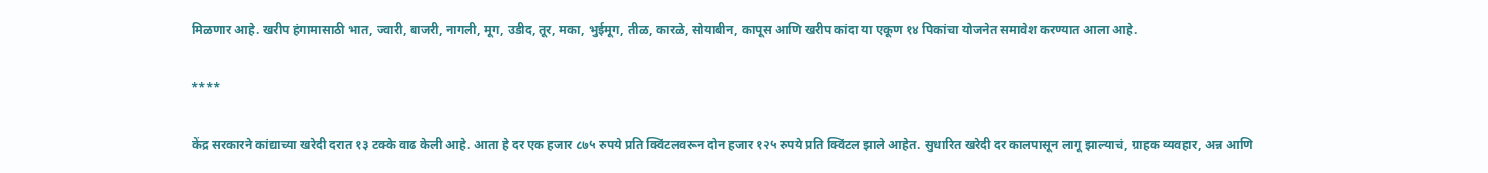मिळणार आहे. खरीप हंगामासाठी भात, ज्वारी, बाजरी, नागली, मूग, उडीद, तूर, मका, भुईमूग, तीळ, कारळे, सोयाबीन, कापूस आणि खरीप कांदा या एकूण १४ पिकांचा योजनेत समावेश करण्यात आला आहे.

****

केंद्र सरकारने कांद्याच्या खरेदी दरात १३ टक्के वाढ केली आहे. आता हे दर एक हजार ८७५ रुपये प्रति क्विंटलवरून दोन हजार १२५ रुपये प्रति क्विंटल झाले आहेत. सुधारित खरेदी दर कालपासून लागू झाल्याचं, ग्राहक व्यवहार, अन्न आणि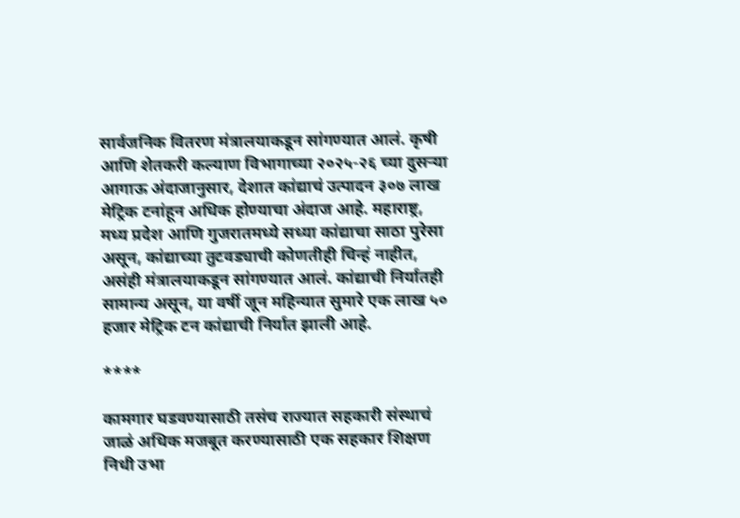सार्वजनिक वितरण मंत्रालयाकडून सांगण्यात आलं. कृषी आणि शेतकरी कल्याण विभागाच्या २०२५-२६ च्या दुसऱ्या आगाऊ अंदाजानुसार, देशात कांद्याचं उत्पादन ३०७ लाख मेट्रिक टनांहून अधिक होण्याचा अंदाज आहे. महाराष्ट्र, मध्य प्रदेश आणि गुजरातमध्ये सध्या कांद्याचा साठा पुरेसा असून, कांद्याच्या तुटवड्याची कोणतीही चिन्हं नाहीत, असंही मंत्रालयाकडून सांगण्यात आलं. कांद्याची निर्यातही सामान्य असून, या वर्षी जून महिन्यात सुमारे एक लाख ५० हजार मेट्रिक टन कांद्याची निर्यात झाली आहे.

****

कामगार घडवण्यासाठी तसंच राज्यात सहकारी संस्थाचं जाळं अधिक मजबूत करण्यासाठी एक सहकार शिक्षण निधी उभा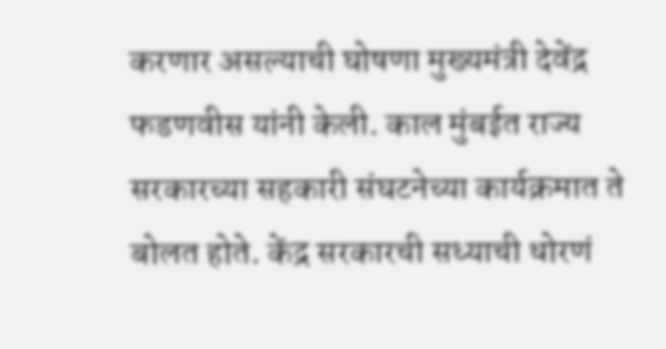करणार असल्याची घोषणा मुख्यमंत्री देवेंद्र फडणवीस यांनी केली. काल मुंबईत राज्य सरकारच्या सहकारी संघटनेच्या कार्यक्रमात ते बोलत होते. केंद्र सरकारची सध्याची धोरणं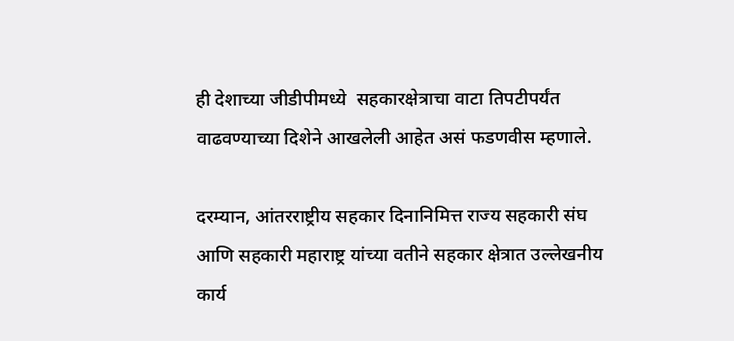ही देशाच्या जीडीपीमध्ये  सहकारक्षेत्राचा वाटा तिपटीपर्यंत वाढवण्याच्या दिशेने आखलेली आहेत असं फडणवीस म्हणाले.

दरम्यान, आंतरराष्ट्रीय सहकार दिनानिमित्त राज्य सहकारी संघ आणि सहकारी महाराष्ट्र यांच्या वतीने सहकार क्षेत्रात उल्लेखनीय कार्य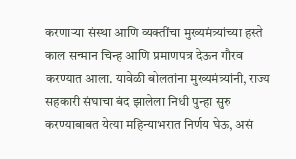करणाऱ्या संस्था आणि व्यक्तींचा मुख्यमंत्र्यांच्या हस्ते काल सन्मान चिन्ह आणि प्रमाणपत्र देऊन गौरव करण्यात आला. यावेळी बोलतांना मुख्यमंत्र्यांनी, राज्य सहकारी संघाचा बंद झालेला निधी पुन्हा सुरु करण्याबाबत येत्या महिन्याभरात निर्णय घेऊ, असं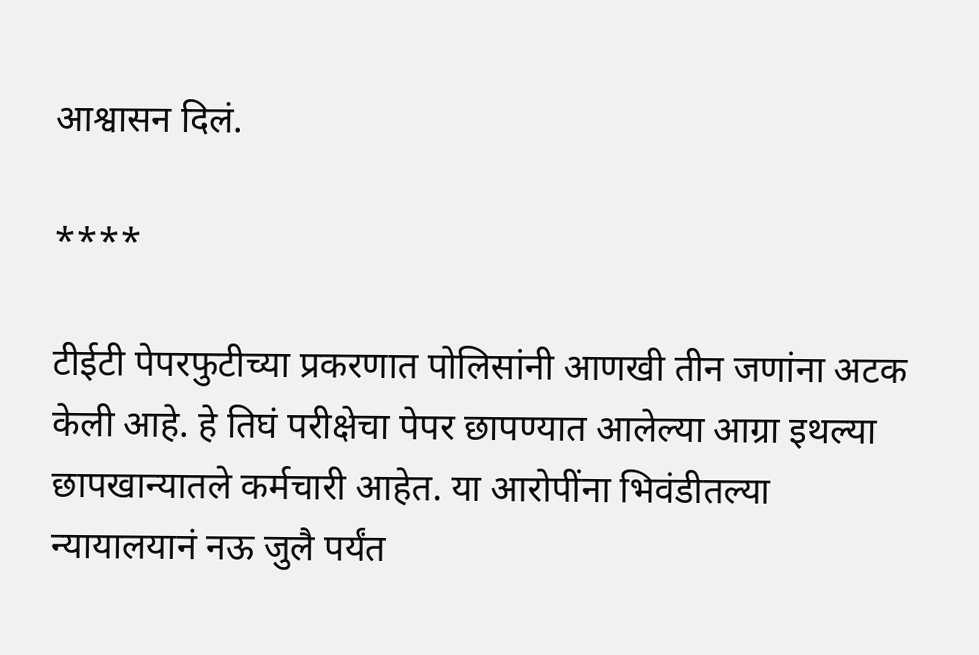आश्वासन दिलं.

****

टीईटी पेपरफुटीच्या प्रकरणात पोलिसांनी आणखी तीन जणांना अटक केली आहे. हे तिघं परीक्षेचा पेपर छापण्यात आलेल्या आग्रा इथल्या छापखान्यातले कर्मचारी आहेत. या आरोपींना भिवंडीतल्या न्यायालयानं नऊ जुलै पर्यंत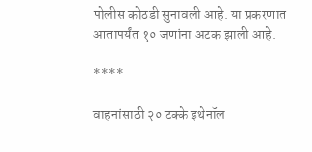पोलीस कोठडी सुनावली आहे. या प्रकरणात आतापर्यंत १० जणांना अटक झाली आहे.

****

वाहनांसाठी २० टक्के इथेनॉल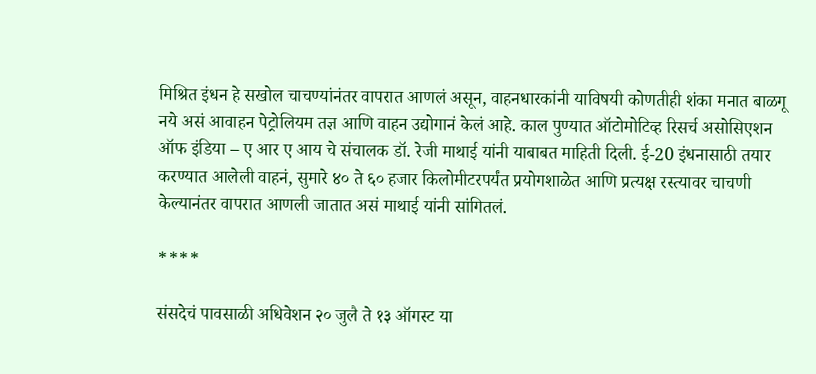मिश्रित इंधन हे सखोल चाचण्यांनंतर वापरात आणलं असून, वाहनधारकांनी याविषयी कोणतीही शंका मनात बाळगू नये असं आवाहन पेट्रोलियम तज्ञ आणि वाहन उद्योगानं केलं आहे. काल पुण्यात ऑटोमोटिव्ह रिसर्च असोसिएशन ऑफ इंडिया – ए आर ए आय चे संचालक डॉ. रेजी माथाई यांनी याबाबत माहिती दिली. ई-20 इंधनासाठी तयार करण्यात आलेली वाहनं, सुमारे ४० ते ६० हजार किलोमीटरपर्यंत प्रयोगशाळेत आणि प्रत्यक्ष रस्त्यावर चाचणी केल्यानंतर वापरात आणली जातात असं माथाई यांनी सांगितलं.

****

संसदेचं पावसाळी अधिवेशन २० जुलै ते १३ ऑगस्ट या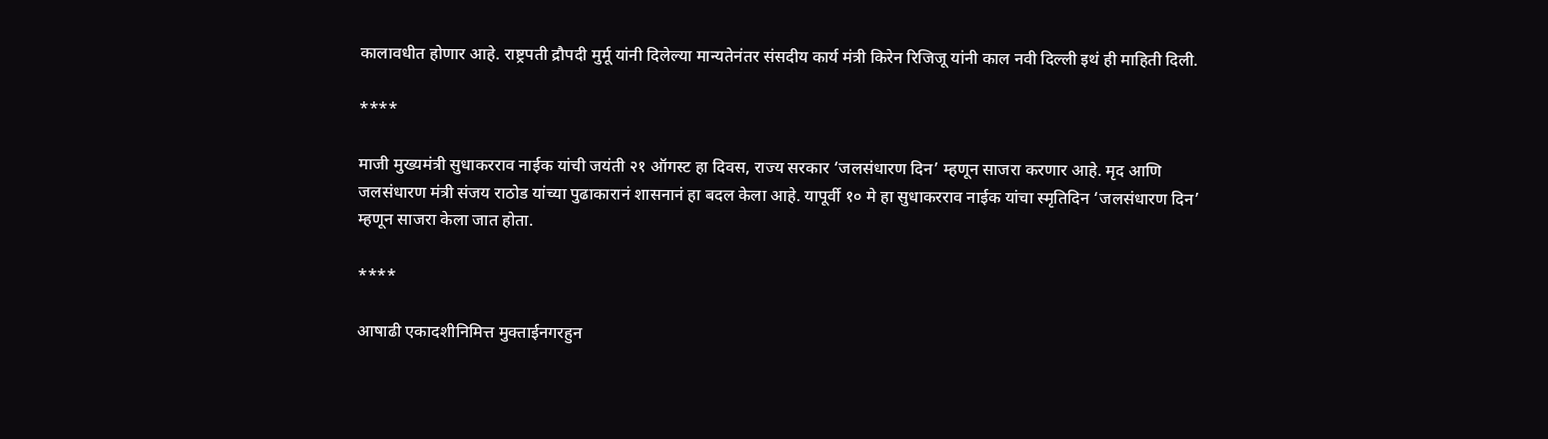कालावधीत होणार आहे. राष्ट्रपती द्रौपदी मुर्मू यांनी दिलेल्या मान्यतेनंतर संसदीय कार्य मंत्री किरेन रिजिजू यांनी काल नवी दिल्ली इथं ही माहिती दिली.

****

माजी मुख्यमंत्री सुधाकरराव नाईक यांची जयंती २१ ऑगस्ट हा दिवस, राज्य सरकार ‘जलसंधारण दिन’ म्हणून साजरा करणार आहे. मृद आणि जलसंधारण मंत्री संजय राठोड यांच्या पुढाकारानं शासनानं हा बदल केला आहे. यापूर्वी १० मे हा सुधाकरराव नाईक यांचा स्मृतिदिन ‘जलसंधारण दिन’ म्हणून साजरा केला जात होता.

****

आषाढी एकादशीनिमित्त मुक्ताईनगरहुन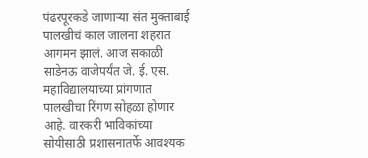पंढरपूरकडे जाणाऱ्या संत मुक्ताबाई पालखीचं काल जालना शहरात आगमन झालं. आज सकाळी साडेनऊ वाजेपर्यंत जे. ई. एस. महाविद्यालयाच्या प्रांगणात पालखीचा रिंगण सोहळा होणार आहे. वारकरी भाविकांच्या सोयीसाठी प्रशासनातर्फे आवश्यक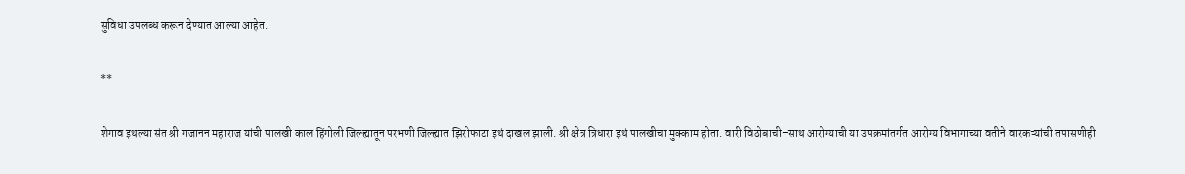सुविधा उपलब्ध करून देण्यात आल्या आहेत.

**

शेगाव इथल्या संत श्री गजानन महाराज यांची पालखी काल हिंगोली जिल्ह्यातून परभणी जिल्ह्यात झिरोफाटा इथं दाखल झाली. श्री क्षेत्र त्रिधारा इथं पालखीचा मुक्काम होता. वारी विठोबाची–साथ आरोग्याची या उपक्रमांतर्गत आरोग्य विभागाच्या वतीने वारकऱ्यांची तपासणीही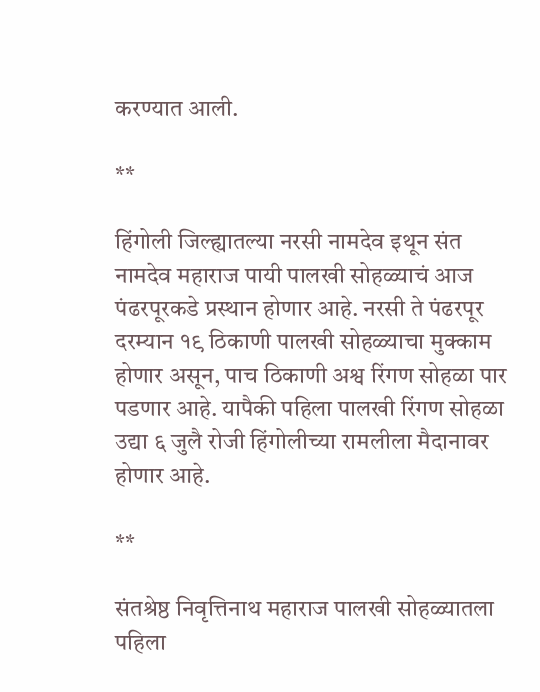करण्यात आली.

**

हिंगोली जिल्ह्यातल्या नरसी नामदेव इथून संत नामदेव महाराज पायी पालखी सोहळ्याचं आज पंढरपूरकडे प्रस्थान होणार आहे. नरसी ते पंढरपूर दरम्यान १९ ठिकाणी पालखी सोहळ्याचा मुक्काम होणार असून, पाच ठिकाणी अश्व रिंगण सोहळा पार पडणार आहे. यापैकी पहिला पालखी रिंगण सोहळा उद्या ६ जुलै रोजी हिंगोलीच्या रामलीला मैदानावर होणार आहे.

**

संतश्रेष्ठ निवृत्तिनाथ महाराज पालखी सोहळ्यातला पहिला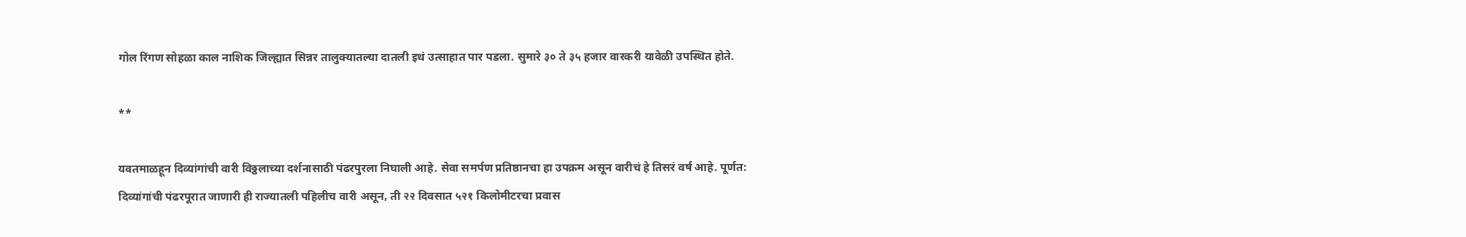गोल रिंगण सोहळा काल नाशिक जिल्ह्यात सिन्नर तालुक्यातल्या दातली इथं उत्साहात पार पडला. सुमारे ३० ते ३५ हजार वारकरी यावेळी उपस्थित होते.

**

यवतमाळहून दिव्यांगांची वारी विठ्ठलाच्या दर्शनासाठी पंढरपुरला निघाली आहे. सेवा समर्पण प्रतिष्ठानचा हा उपक्रम असून वारीचं हे तिसरं वर्ष आहे. पूर्णत: दिव्यांगांची पंढरपूरात जाणारी ही राज्यातली पहिलीच वारी असून, ती २२ दिवसात ५२१ किलोमीटरचा प्रवास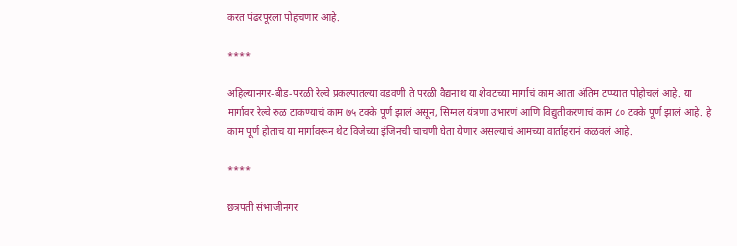करत पंढरपूरला पोहचणार आहे.

****

अहिल्यानगर-बीड-परळी रेल्वे प्रकल्पातल्या वडवणी ते परळी वैद्यनाथ या शेवटच्या मार्गाचं काम आता अंतिम टप्प्यात पोहोचलं आहे. या मार्गावर रेल्वे रुळ टाकण्याचं काम ७५ टक्के पूर्ण झालं असून, सिग्नल यंत्रणा उभारणं आणि विद्युतीकरणाचं काम ८० टक्के पूर्ण झालं आहे. हे काम पूर्ण होताच या मार्गावरून थेट विजेच्या इंजिनची चाचणी घेता येणार असल्याचं आमच्या वार्ताहरानं कळवलं आहे.

****

छत्रपती संभाजीनगर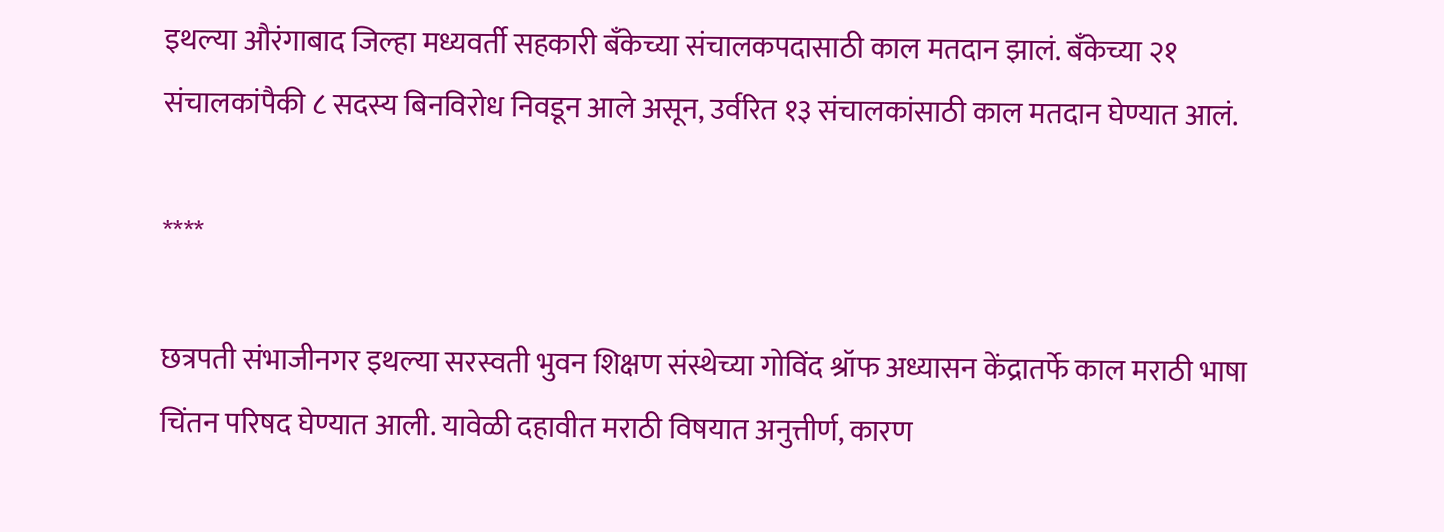इथल्या औरंगाबाद जिल्हा मध्यवर्ती सहकारी बँकेच्या संचालकपदासाठी काल मतदान झालं. बँकेच्या २१ संचालकांपैकी ८ सदस्य बिनविरोध निवडून आले असून, उर्वरित १३ संचालकांसाठी काल मतदान घेण्यात आलं.

****

छत्रपती संभाजीनगर इथल्या सरस्वती भुवन शिक्षण संस्थेच्या गोविंद श्रॉफ अध्यासन केंद्रातर्फे काल मराठी भाषा चिंतन परिषद घेण्यात आली. यावेळी दहावीत मराठी विषयात अनुत्तीर्ण, कारण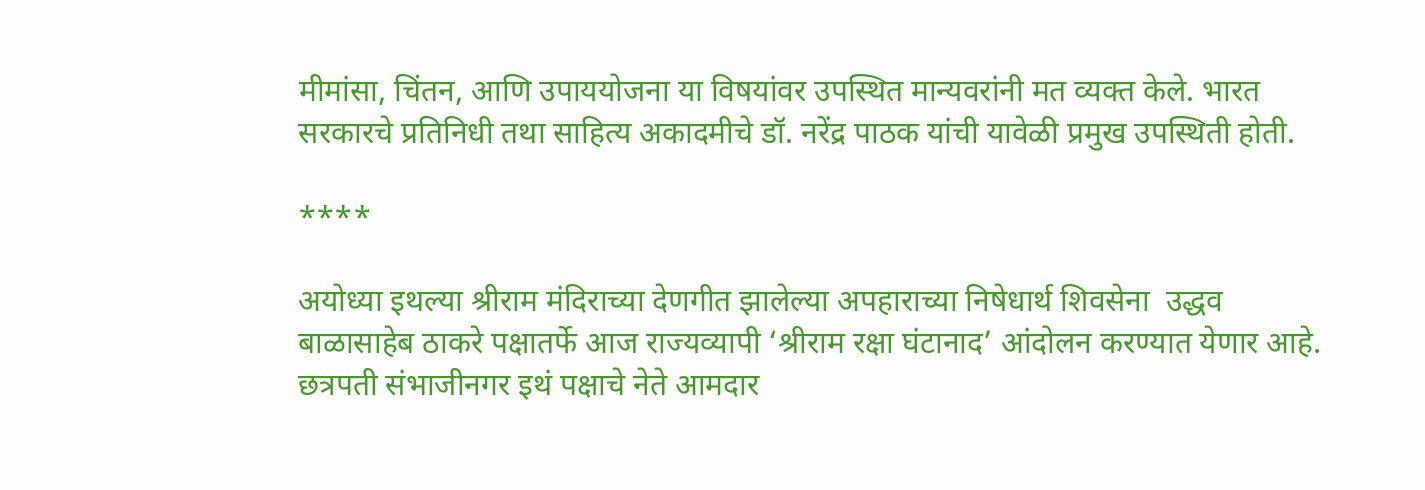मीमांसा, चिंतन, आणि उपाययोजना या विषयांवर उपस्थित मान्यवरांनी मत व्यक्त केले. भारत सरकारचे प्रतिनिधी तथा साहित्य अकादमीचे डॉ. नरेंद्र पाठक यांची यावेळी प्रमुख उपस्थिती होती.

****

अयोध्या इथल्या श्रीराम मंदिराच्या देणगीत झालेल्या अपहाराच्या निषेधार्थ शिवसेना  उद्धव बाळासाहेब ठाकरे पक्षातर्फे आज राज्यव्यापी ‘श्रीराम रक्षा घंटानाद’ आंदोलन करण्यात येणार आहे. छत्रपती संभाजीनगर इथं पक्षाचे नेते आमदार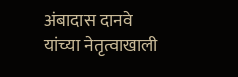अंबादास दानवे यांच्या नेतृत्वाखाली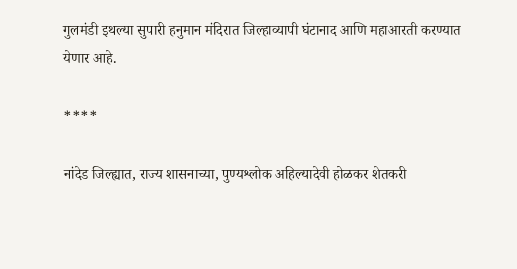गुलमंडी इथल्या सुपारी हनुमान मंदिरात जिल्हाव्यापी घंटानाद आणि महाआरती करण्यात येणार आहे.

****

नांदेड जिल्ह्यात, राज्य शासनाच्या, पुण्यश्लोक अहिल्यादेवी होळकर शेतकरी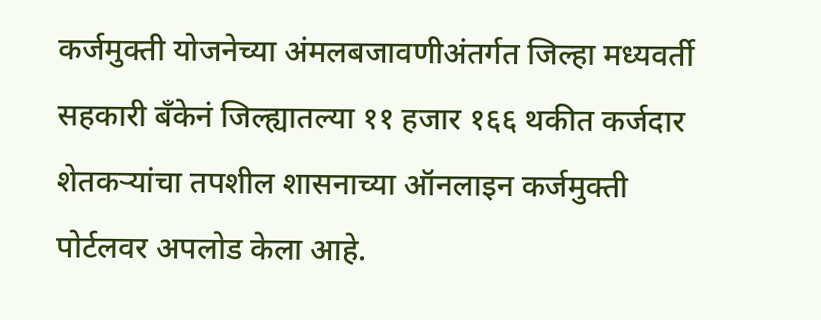कर्जमुक्ती योजनेच्या अंमलबजावणीअंतर्गत जिल्हा मध्यवर्ती सहकारी बँकेनं जिल्ह्यातल्या ११ हजार १६६ थकीत कर्जदार शेतकऱ्यांचा तपशील शासनाच्या ऑनलाइन कर्जमुक्ती पोर्टलवर अपलोड केला आहे.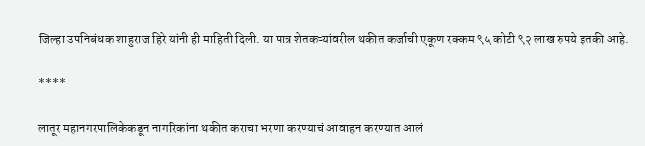जिल्हा उपनिबंधक शाहुराज हिरे यांनी ही माहिती दिली. या पात्र शेतकऱ्यांवरील थकीत कर्जाची एकूण रक्कम ९५ कोटी ९२ लाख रुपये इतकी आहे.

****

लातूर महानगरपालिकेकडून नागरिकांना थकीत कराचा भरणा करण्याचं आवाहन करण्यात आलं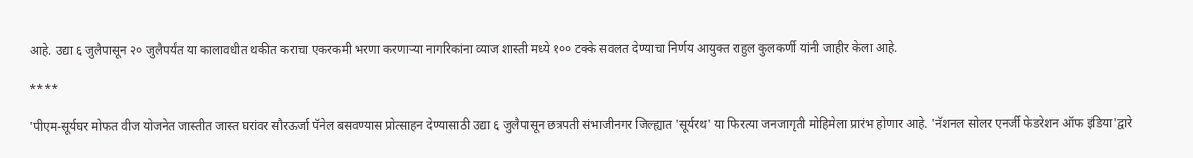आहे. उद्या ६ जुलैपासून २० जुलैपर्यंत या कालावधीत थकीत कराचा एकरकमी भरणा करणाऱ्या नागरिकांना व्याज शास्ती मध्ये १०० टक्के सवलत देण्याचा निर्णय आयुक्त राहुल कुलकर्णी यांनी जाहीर केला आहे.

****

'पीएम-सूर्यघर मोफत वीज योजनेत जास्तीत जास्त घरांवर सौरऊर्जा पॅनेल बसवण्यास प्रोत्साहन देण्यासाठी उद्या ६ जुलैपासून छत्रपती संभाजीनगर जिल्ह्यात 'सूर्यरथ' या फिरत्या जनजागृती मोहिमेला प्रारंभ होणार आहे. 'नॅशनल सोलर एनर्जी फेडरेशन ऑफ इंडिया'द्वारे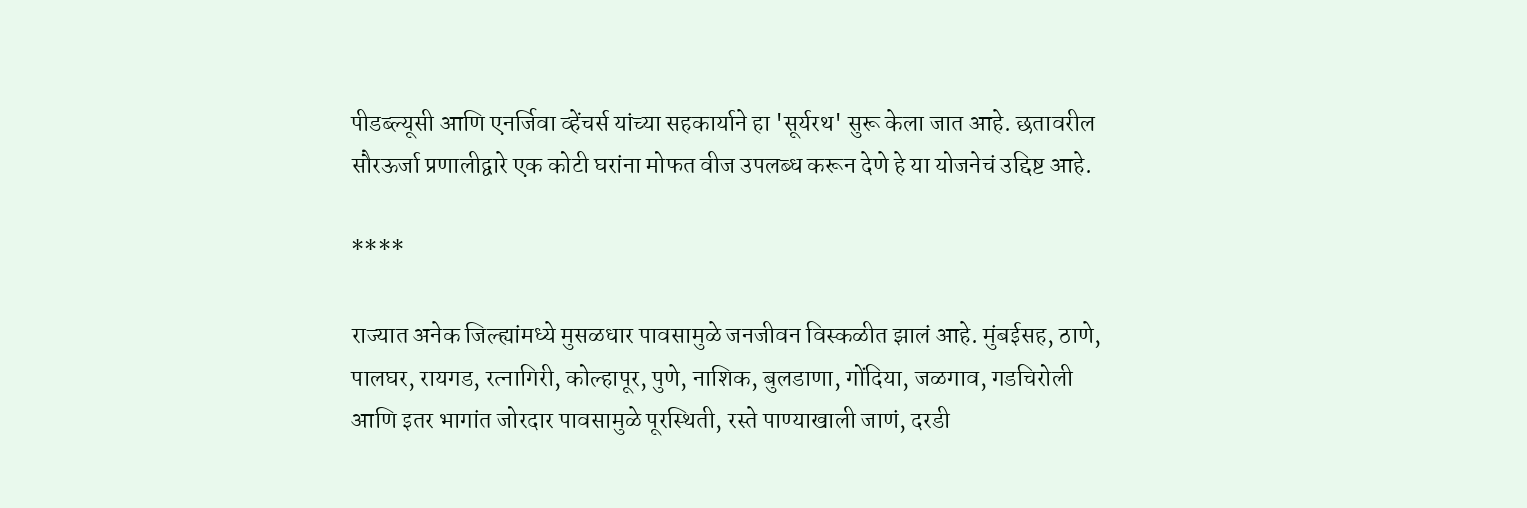पीडब्ल्यूसी आणि एनर्जिवा व्हेंचर्स यांच्या सहकार्याने हा 'सूर्यरथ' सुरू केला जात आहे. छतावरील सौरऊर्जा प्रणालीद्वारे एक कोटी घरांना मोफत वीज उपलब्ध करून देणे हे या योजनेचं उद्दिष्ट आहे.

****

राज्यात अनेक जिल्ह्यांमध्ये मुसळधार पावसामुळे जनजीवन विस्कळीत झालं आहे. मुंबईसह, ठाणे, पालघर, रायगड, रत्नागिरी, कोल्हापूर, पुणे, नाशिक, बुलडाणा, गोंदिया, जळगाव, गडचिरोली आणि इतर भागांत जोरदार पावसामुळे पूरस्थिती, रस्ते पाण्याखाली जाणं, दरडी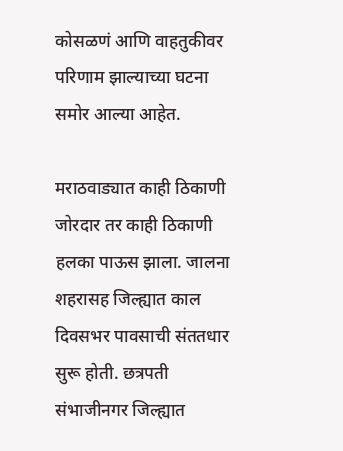कोसळणं आणि वाहतुकीवर परिणाम झाल्याच्या घटना समोर आल्या आहेत.

मराठवाड्यात काही ठिकाणी जोरदार तर काही ठिकाणी हलका पाऊस झाला. जालना शहरासह जिल्ह्यात काल दिवसभर पावसाची संततधार सुरू होती. छत्रपती संभाजीनगर जिल्ह्यात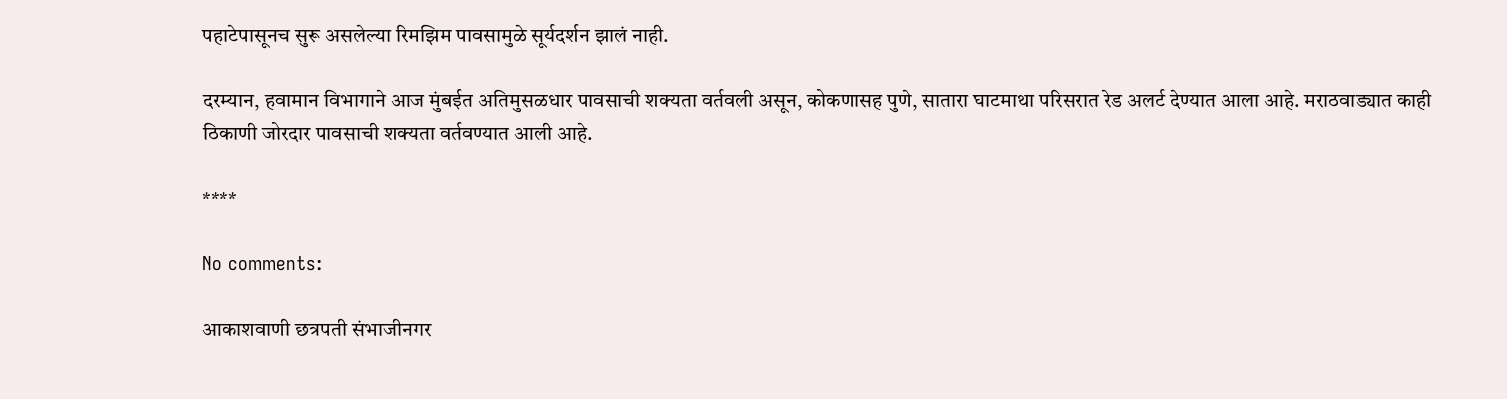पहाटेपासूनच सुरू असलेल्या रिमझिम पावसामुळे सूर्यदर्शन झालं नाही.

दरम्यान, हवामान विभागाने आज मुंबईत अतिमुसळधार पावसाची शक्यता वर्तवली असून, कोकणासह पुणे, सातारा घाटमाथा परिसरात रेड अलर्ट देण्यात आला आहे. मराठवाड्यात काही ठिकाणी जोरदार पावसाची शक्यता वर्तवण्यात आली आहे.

****

No comments:

आकाशवाणी छत्रपती संभाजीनगर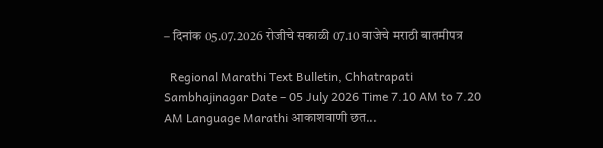– दिनांक 05.07.2026 रोजीचे सकाळी 07.10 वाजेचे मराठी बातमीपत्र

  Regional Marathi Text Bulletin, Chhatrapati Sambhajinagar Date – 05 July 2026 Time 7.10 AM to 7.20 AM Language Marathi आकाशवाणी छत...